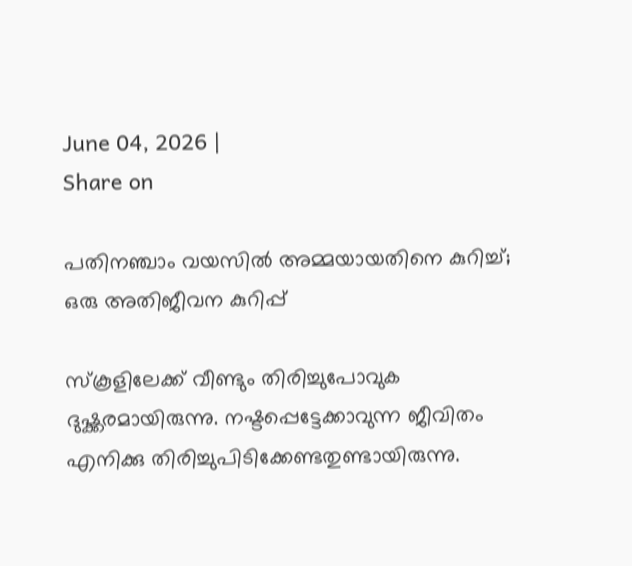June 04, 2026 |
Share on

പതിനഞ്ചാം വയസില്‍ അമ്മയായതിനെ കുറിച്ച്; ഒരു അതിജീവന കുറിപ്പ്

സ്കൂളിലേക്ക് വീണ്ടും തിരിച്ചുപോവുക ദുഷ്ക്കരമായിരുന്നു. നഷ്ടപ്പെട്ടേക്കാവുന്ന ജീവിതം എനിക്കു തിരിച്ചുപിടിക്കേണ്ടതുണ്ടായിരുന്നു.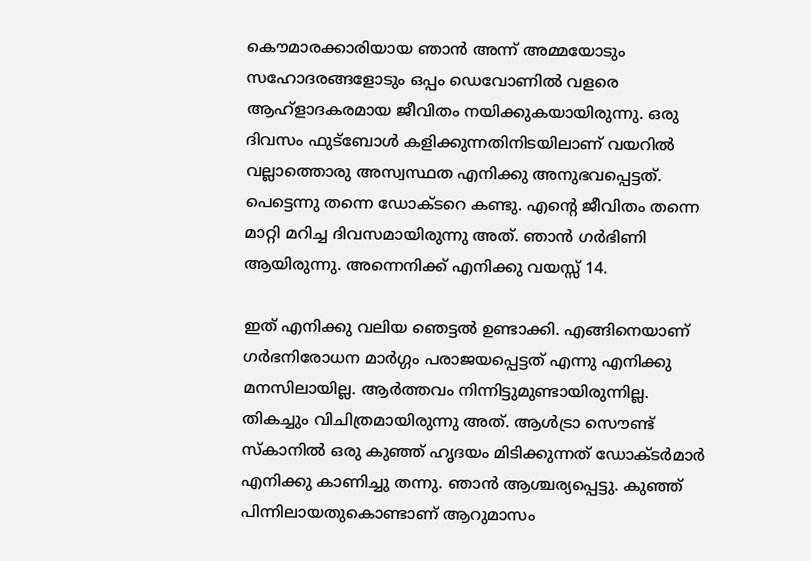കൌമാരക്കാരിയായ ഞാന്‍ അന്ന് അമ്മയോടും സഹോദരങ്ങളോടും ഒപ്പം ഡെവോണില്‍ വളരെ ആഹ്ളാദകരമായ ജീവിതം നയിക്കുകയായിരുന്നു. ഒരു ദിവസം ഫുട്ബോള്‍ കളിക്കുന്നതിനിടയിലാണ് വയറില്‍ വല്ലാത്തൊരു അസ്വസ്ഥത എനിക്കു അനുഭവപ്പെട്ടത്. പെട്ടെന്നു തന്നെ ഡോക്ടറെ കണ്ടു. എന്റെ ജീവിതം തന്നെ മാറ്റി മറിച്ച ദിവസമായിരുന്നു അത്. ഞാന്‍ ഗര്‍ഭിണി ആയിരുന്നു. അന്നെനിക്ക് എനിക്കു വയസ്സ് 14.

ഇത് എനിക്കു വലിയ ഞെട്ടല്‍ ഉണ്ടാക്കി. എങ്ങിനെയാണ് ഗര്‍ഭനിരോധന മാര്‍ഗ്ഗം പരാജയപ്പെട്ടത് എന്നു എനിക്കു മനസിലായില്ല. ആര്‍ത്തവം നിന്നിട്ടുമുണ്ടായിരുന്നില്ല. തികച്ചും വിചിത്രമായിരുന്നു അത്. ആള്‍ട്രാ സൌണ്ട് സ്കാനില്‍ ഒരു കുഞ്ഞ് ഹൃദയം മിടിക്കുന്നത് ഡോക്ടര്‍മാര്‍ എനിക്കു കാണിച്ചു തന്നു. ഞാന്‍ ആശ്ചര്യപ്പെട്ടു. കുഞ്ഞ് പിന്നിലായതുകൊണ്ടാണ് ആറുമാസം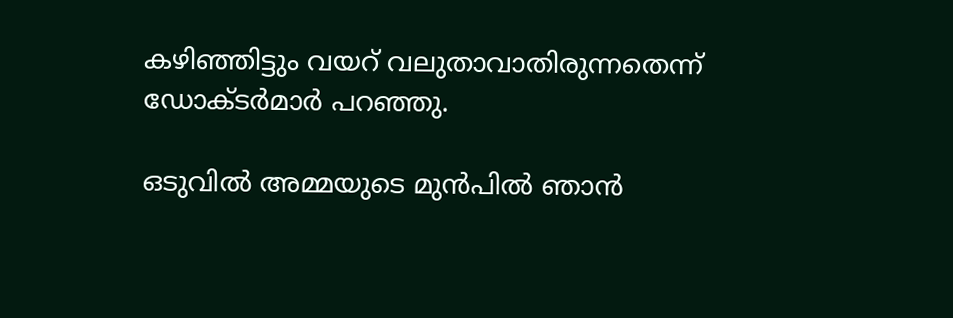കഴിഞ്ഞിട്ടും വയറ് വലുതാവാതിരുന്നതെന്ന് ഡോക്ടര്‍മാര്‍ പറഞ്ഞു.

ഒടുവില്‍ അമ്മയുടെ മുന്‍പില്‍ ഞാന്‍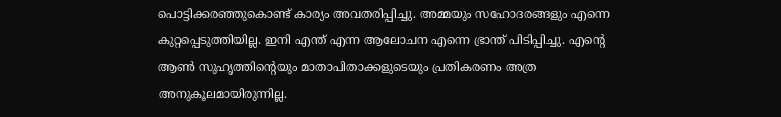പൊട്ടിക്കരഞ്ഞുകൊണ്ട് കാര്യം അവതരിപ്പിച്ചു. അമ്മയും സഹോദരങ്ങളും എന്നെ കുറ്റപ്പെടുത്തിയില്ല. ഇനി എന്ത് എന്ന ആലോചന എന്നെ ഭ്രാന്ത് പിടിപ്പിച്ചു. എന്റെ ആണ്‍ സുഹൃത്തിന്റെയും മാതാപിതാക്കളുടെയും പ്രതികരണം അത്ര അനുകൂലമായിരുന്നില്ല.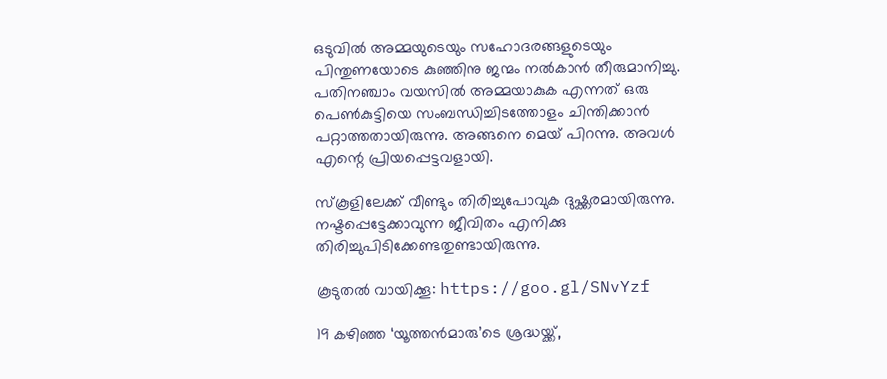ഒടുവില്‍ അമ്മയുടെയും സഹോദരങ്ങളുടെയും പിന്തുണയോടെ കുഞ്ഞിനു ജന്മം നല്‍കാന്‍ തീരുമാനിച്ചു. പതിനഞ്ചാം വയസില്‍ അമ്മയാകുക എന്നത് ഒരു പെണ്‍കുട്ടിയെ സംബന്ധിച്ചിടത്തോളം ചിന്തിക്കാന്‍ പറ്റാത്തതായിരുന്നു. അങ്ങനെ മെയ് പിറന്നു. അവള്‍ എന്റെ പ്രിയപ്പെട്ടവളായി.

സ്കൂളിലേക്ക് വീണ്ടും തിരിച്ചുപോവുക ദുഷ്ക്കരമായിരുന്നു. നഷ്ടപ്പെട്ടേക്കാവുന്ന ജീവിതം എനിക്കു തിരിച്ചുപിടിക്കേണ്ടതുണ്ടായിരുന്നു.

കൂടുതല്‍ വായിക്കൂ: https://goo.gl/SNvYzf

19 കഴിഞ്ഞ ‘യൂത്തന്‍മാരു’ടെ ശ്രദ്ധയ്ക്ക്,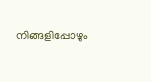നിങ്ങളിപ്പോഴും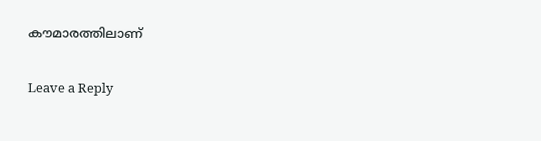കൗമാരത്തിലാണ്

Leave a Reply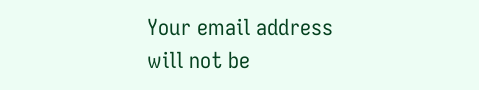Your email address will not be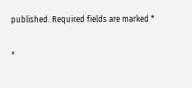published. Required fields are marked *

×